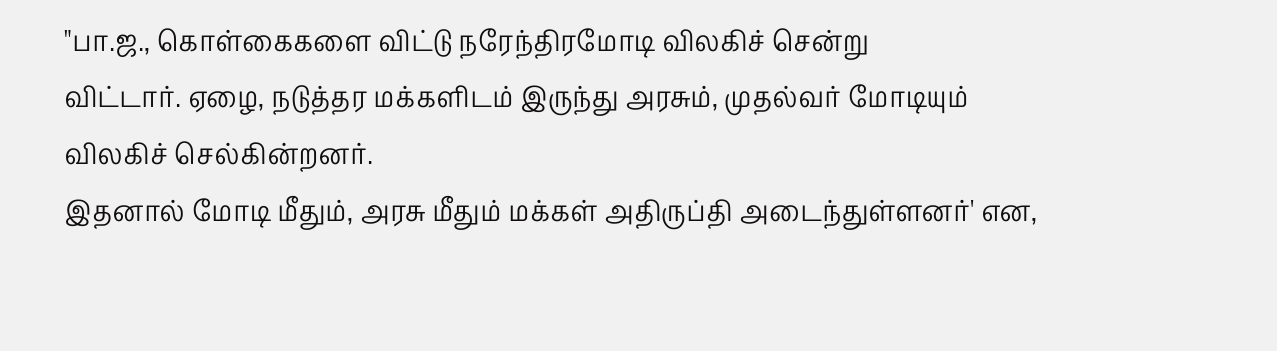"பா.ஜ., கொள்கைகளை விட்டு நரேந்திரமோடி விலகிச் சென்று
விட்டார். ஏழை, நடுத்தர மக்களிடம் இருந்து அரசும், முதல்வர் மோடியும்
விலகிச் செல்கின்றனர்.
இதனால் மோடி மீதும், அரசு மீதும் மக்கள் அதிருப்தி அடைந்துள்ளனர்' என,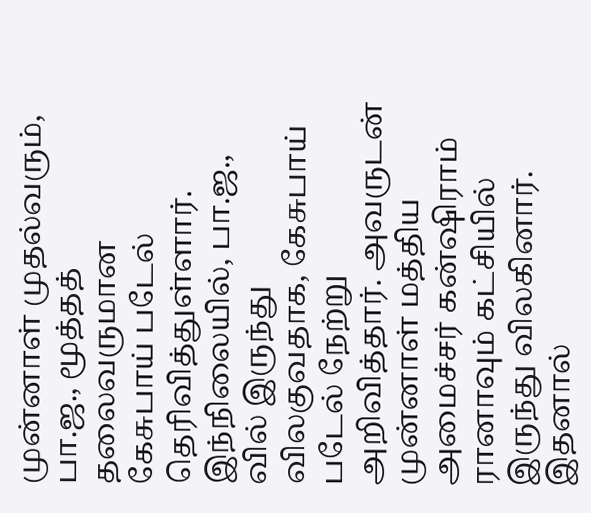முன்னாள் முதல்வரும், பா.ஜ., மூத்தத் தலைவருமான கேசுபாய் படேல் தெரிவித்துள்ளார்.
இந்நிலையில், பா.ஜ., வில் இருந்து விலகுவதாக, கேசுபாய் படேல் நேற்று அறிவித்தார். அவருடன் முன்னாள் மத்திய அமைச்சர் கன்ஷிராம் ரானாவும் கட்சியில் இருந்து விலகினார்.
இதனால்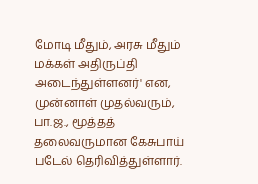மோடி மீதும், அரசு மீதும் மக்கள் அதிருப்தி அடைந்துள்ளனர்' என, முன்னாள் முதல்வரும், பா.ஜ., மூத்தத் தலைவருமான கேசுபாய் படேல் தெரிவித்துள்ளார்.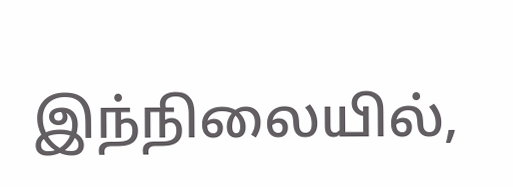இந்நிலையில்,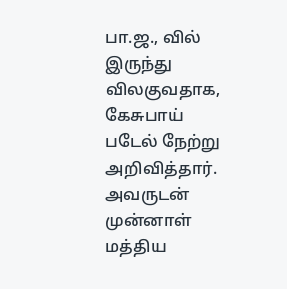பா.ஜ., வில் இருந்து விலகுவதாக, கேசுபாய் படேல் நேற்று அறிவித்தார். அவருடன் முன்னாள் மத்திய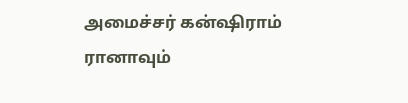அமைச்சர் கன்ஷிராம் ரானாவும்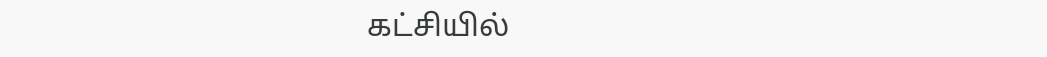கட்சியில்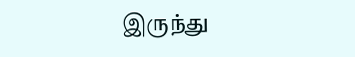இருந்து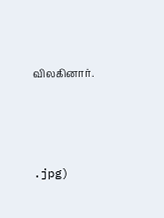விலகினார்.





.jpg)